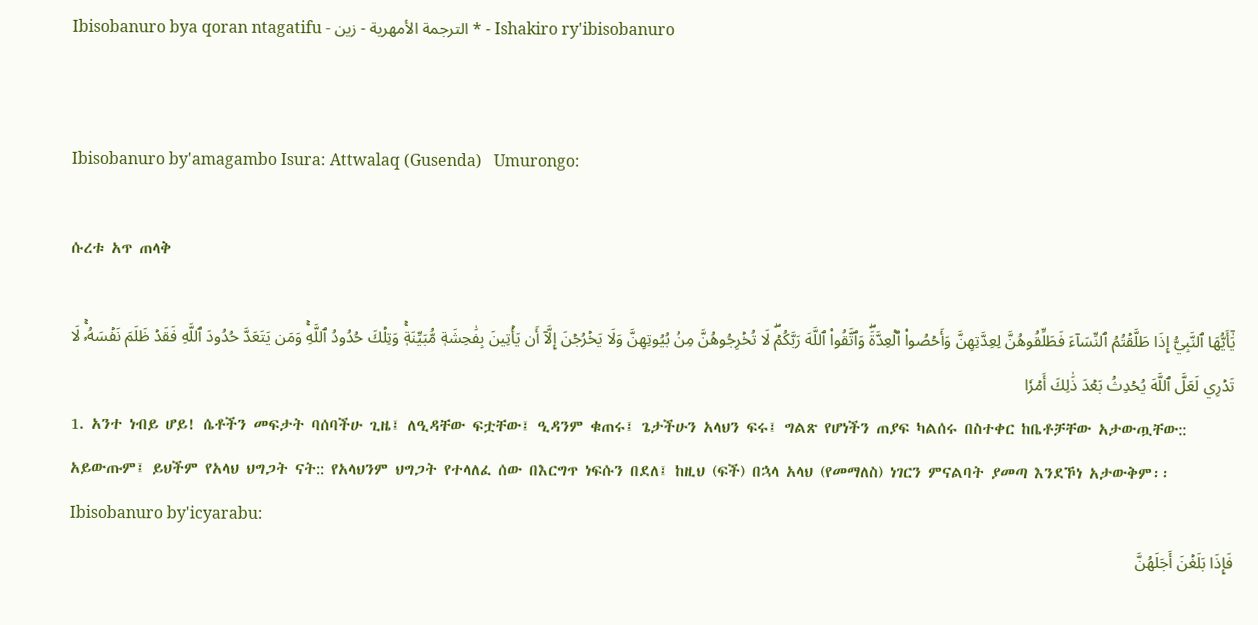Ibisobanuro bya qoran ntagatifu - الترجمة الأمهرية - زين * - Ishakiro ry'ibisobanuro


Ibisobanuro by'amagambo Isura: Attwalaq (Gusenda)   Umurongo:

ሱረቱ አጥ ጠላቅ

يَٰٓأَيُّهَا ٱلنَّبِيُّ إِذَا طَلَّقۡتُمُ ٱلنِّسَآءَ فَطَلِّقُوهُنَّ لِعِدَّتِهِنَّ وَأَحۡصُواْ ٱلۡعِدَّةَۖ وَٱتَّقُواْ ٱللَّهَ رَبَّكُمۡۖ لَا تُخۡرِجُوهُنَّ مِنۢ بُيُوتِهِنَّ وَلَا يَخۡرُجۡنَ إِلَّآ أَن يَأۡتِينَ بِفَٰحِشَةٖ مُّبَيِّنَةٖۚ وَتِلۡكَ حُدُودُ ٱللَّهِۚ وَمَن يَتَعَدَّ حُدُودَ ٱللَّهِ فَقَدۡ ظَلَمَ نَفۡسَهُۥۚ لَا تَدۡرِي لَعَلَّ ٱللَّهَ يُحۡدِثُ بَعۡدَ ذَٰلِكَ أَمۡرٗا
1. አንተ ነብይ ሆይ! ሴቶችን መፍታት ባሰባችሁ ጊዜ፤ ለዒዳቸው ፍቷቸው፤ ዒዳንም ቁጠሩ፤ ጌታችሁን አላህን ፍሩ፤ ግልጽ የሆነችን ጠያፍ ካልሰሩ በስተቀር ከቤቶቻቸው አታውጧቸው:: አይውጡም፤ ይህችም የአላህ ህግጋት ናት:: የአላህንም ህግጋት የተላለፈ ሰው በእርግጥ ነፍሱን በደለ፤ ከዚህ (ፍች) በኋላ አላህ (የመማለስ) ነገርን ምናልባት ያመጣ እንደኾነ አታውቅም፡፡
Ibisobanuro by'icyarabu:
فَإِذَا بَلَغۡنَ أَجَلَهُنَّ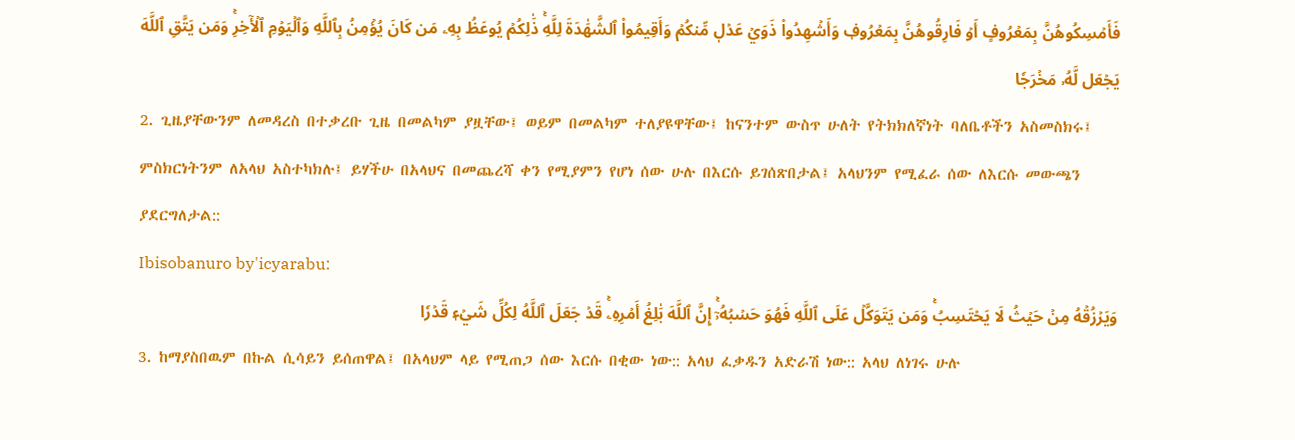فَأَمۡسِكُوهُنَّ بِمَعۡرُوفٍ أَوۡ فَارِقُوهُنَّ بِمَعۡرُوفٖ وَأَشۡهِدُواْ ذَوَيۡ عَدۡلٖ مِّنكُمۡ وَأَقِيمُواْ ٱلشَّهَٰدَةَ لِلَّهِۚ ذَٰلِكُمۡ يُوعَظُ بِهِۦ مَن كَانَ يُؤۡمِنُ بِٱللَّهِ وَٱلۡيَوۡمِ ٱلۡأٓخِرِۚ وَمَن يَتَّقِ ٱللَّهَ يَجۡعَل لَّهُۥ مَخۡرَجٗا
2. ጊዜያቸውንም ለመዳረስ በተቃረቡ ጊዜ በመልካም ያዟቸው፤ ወይም በመልካም ተለያዩዋቸው፤ ከናንተም ውስጥ ሁለት የትክክለኛነት ባለቤቶችን አስመስክሩ፤ ምስክርነትንም ለአላህ አስተካክሉ፤ ይሃችሁ በአላህና በመጨረሻ ቀን የሚያምን የሆነ ሰው ሁሉ በእርሱ ይገሰጽበታል፤ አላህንም የሚፈራ ሰው ለእርሱ መውጫን ያደርግለታል::
Ibisobanuro by'icyarabu:
وَيَرۡزُقۡهُ مِنۡ حَيۡثُ لَا يَحۡتَسِبُۚ وَمَن يَتَوَكَّلۡ عَلَى ٱللَّهِ فَهُوَ حَسۡبُهُۥٓۚ إِنَّ ٱللَّهَ بَٰلِغُ أَمۡرِهِۦۚ قَدۡ جَعَلَ ٱللَّهُ لِكُلِّ شَيۡءٖ قَدۡرٗا
3. ከማያስበዉም በኩል ሲሳይን ይሰጠዋል፤ በአላህም ላይ የሚጠጋ ሰው እርሱ በቂው ነው:: አላህ ፈቃዱን አድራሽ ነው:: አላህ ለነገሩ ሁሉ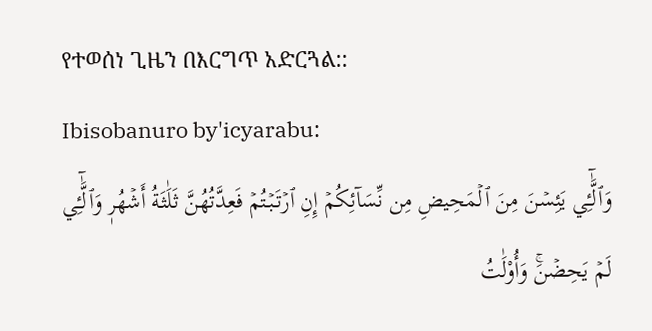የተወሰነ ጊዜን በእርግጥ አድርጓል::
Ibisobanuro by'icyarabu:
وَٱلَّٰٓـِٔي يَئِسۡنَ مِنَ ٱلۡمَحِيضِ مِن نِّسَآئِكُمۡ إِنِ ٱرۡتَبۡتُمۡ فَعِدَّتُهُنَّ ثَلَٰثَةُ أَشۡهُرٖ وَٱلَّٰٓـِٔي لَمۡ يَحِضۡنَۚ وَأُوْلَٰتُ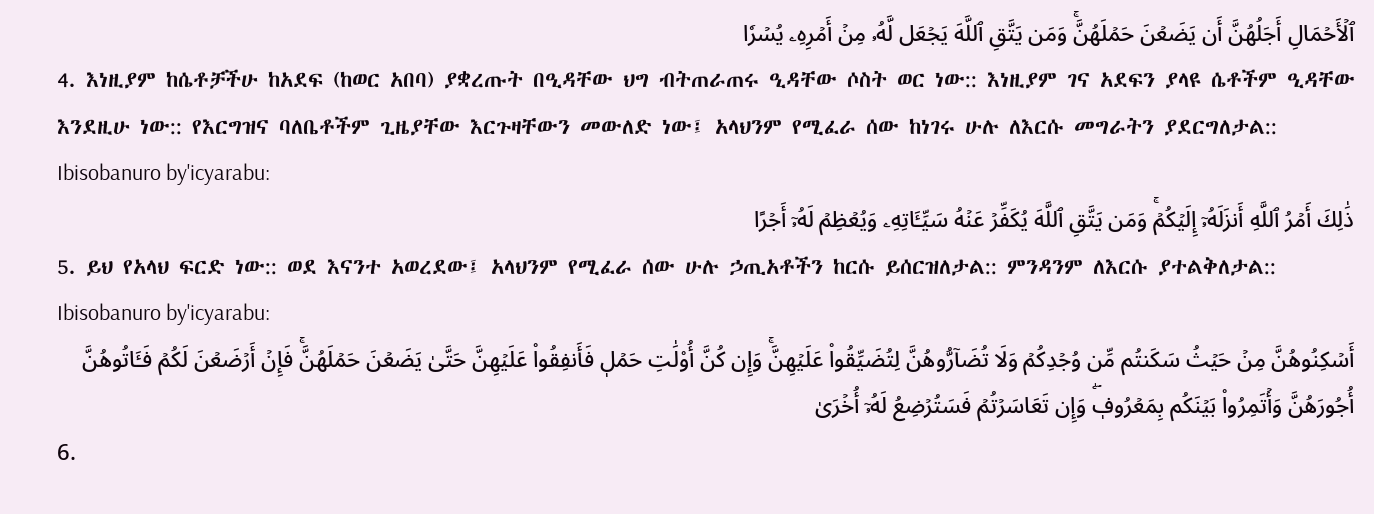ٱلۡأَحۡمَالِ أَجَلُهُنَّ أَن يَضَعۡنَ حَمۡلَهُنَّۚ وَمَن يَتَّقِ ٱللَّهَ يَجۡعَل لَّهُۥ مِنۡ أَمۡرِهِۦ يُسۡرٗا
4. እነዚያም ከሴቶቻችሁ ከአደፍ (ከወር አበባ) ያቋረጡት በዒዳቸው ህግ ብትጠራጠሩ ዒዳቸው ሶስት ወር ነው:: እነዚያም ገና አደፍን ያላዩ ሴቶችም ዒዳቸው እንደዚሁ ነው:: የእርግዝና ባለቤቶችም ጊዜያቸው እርጉዛቸውን መውለድ ነው፤ አላህንም የሚፈራ ሰው ከነገሩ ሁሉ ለእርሱ መግራትን ያደርግለታል::
Ibisobanuro by'icyarabu:
ذَٰلِكَ أَمۡرُ ٱللَّهِ أَنزَلَهُۥٓ إِلَيۡكُمۡۚ وَمَن يَتَّقِ ٱللَّهَ يُكَفِّرۡ عَنۡهُ سَيِّـَٔاتِهِۦ وَيُعۡظِمۡ لَهُۥٓ أَجۡرًا
5. ይህ የአላህ ፍርድ ነው:: ወደ እናንተ አወረደው፤ አላህንም የሚፈራ ሰው ሁሉ ኃጢአቶችን ከርሱ ይሰርዝለታል:: ምንዳንም ለእርሱ ያተልቅለታል::
Ibisobanuro by'icyarabu:
أَسۡكِنُوهُنَّ مِنۡ حَيۡثُ سَكَنتُم مِّن وُجۡدِكُمۡ وَلَا تُضَآرُّوهُنَّ لِتُضَيِّقُواْ عَلَيۡهِنَّۚ وَإِن كُنَّ أُوْلَٰتِ حَمۡلٖ فَأَنفِقُواْ عَلَيۡهِنَّ حَتَّىٰ يَضَعۡنَ حَمۡلَهُنَّۚ فَإِنۡ أَرۡضَعۡنَ لَكُمۡ فَـَٔاتُوهُنَّ أُجُورَهُنَّ وَأۡتَمِرُواْ بَيۡنَكُم بِمَعۡرُوفٖۖ وَإِن تَعَاسَرۡتُمۡ فَسَتُرۡضِعُ لَهُۥٓ أُخۡرَىٰ
6.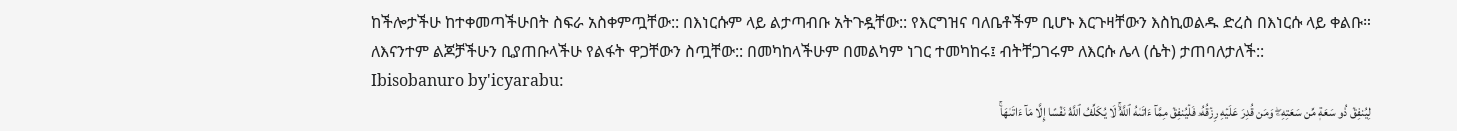ከችሎታችሁ ከተቀመጣችሁበት ስፍራ አስቀምጧቸው:: በእነርሱም ላይ ልታጣብቡ አትጉዷቸው:: የእርግዝና ባለቤቶችም ቢሆኑ እርጉዛቸውን እስኪወልዱ ድረስ በእነርሱ ላይ ቀልቡ። ለእናንተም ልጆቻችሁን ቢያጠቡላችሁ የልፋት ዋጋቸውን ስጧቸው:: በመካከላችሁም በመልካም ነገር ተመካከሩ፤ ብትቸጋገሩም ለእርሱ ሌላ (ሴት) ታጠባለታለች::
Ibisobanuro by'icyarabu:
لِيُنفِقۡ ذُو سَعَةٖ مِّن سَعَتِهِۦۖ وَمَن قُدِرَ عَلَيۡهِ رِزۡقُهُۥ فَلۡيُنفِقۡ مِمَّآ ءَاتَىٰهُ ٱللَّهُۚ لَا يُكَلِّفُ ٱللَّهُ نَفۡسًا إِلَّا مَآ ءَاتَىٰهَاۚ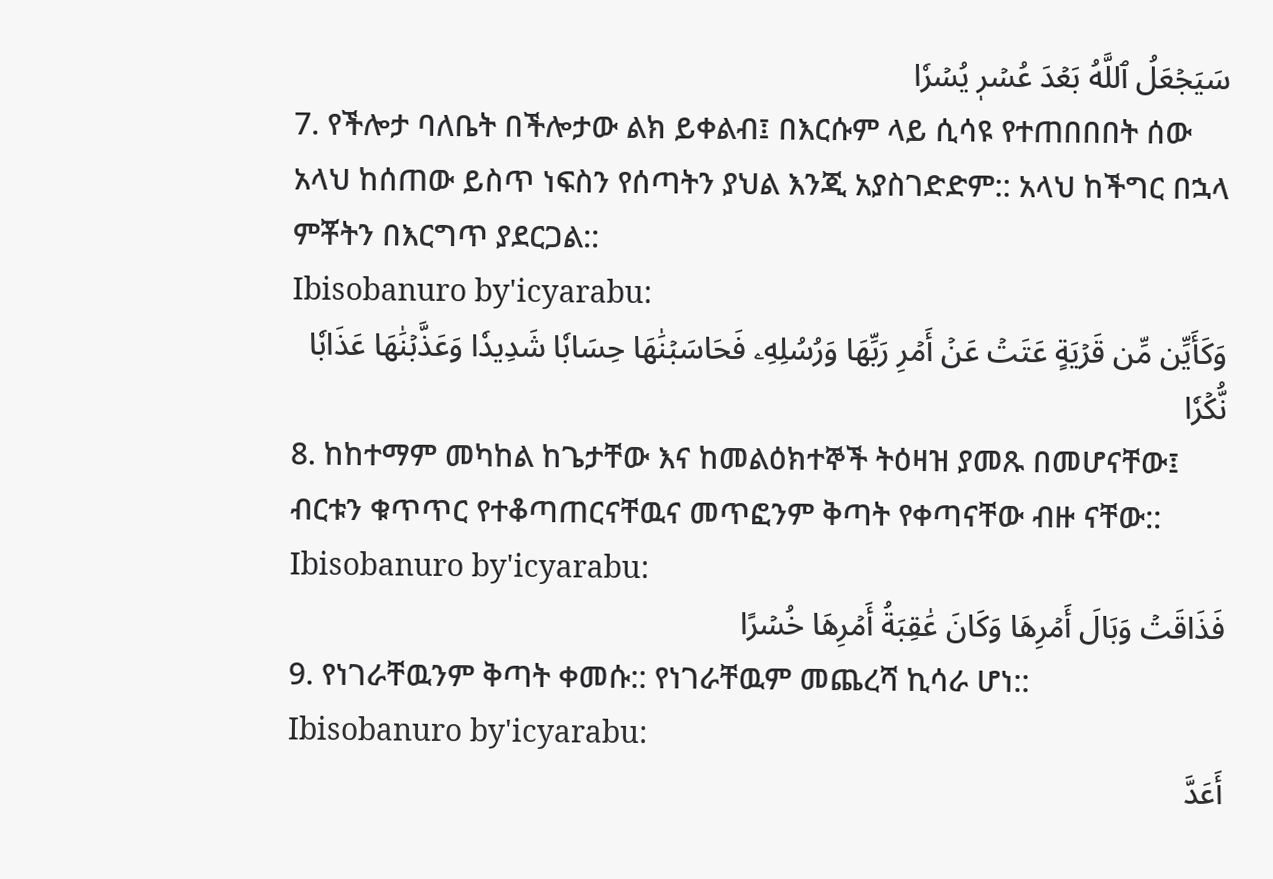سَيَجۡعَلُ ٱللَّهُ بَعۡدَ عُسۡرٖ يُسۡرٗا
7. የችሎታ ባለቤት በችሎታው ልክ ይቀልብ፤ በእርሱም ላይ ሲሳዩ የተጠበበበት ሰው አላህ ከሰጠው ይስጥ ነፍስን የሰጣትን ያህል እንጂ አያስገድድም:: አላህ ከችግር በኋላ ምቾትን በእርግጥ ያደርጋል::
Ibisobanuro by'icyarabu:
وَكَأَيِّن مِّن قَرۡيَةٍ عَتَتۡ عَنۡ أَمۡرِ رَبِّهَا وَرُسُلِهِۦ فَحَاسَبۡنَٰهَا حِسَابٗا شَدِيدٗا وَعَذَّبۡنَٰهَا عَذَابٗا نُّكۡرٗا
8. ከከተማም መካከል ከጌታቸው እና ከመልዕክተኞች ትዕዛዝ ያመጹ በመሆናቸው፤ ብርቱን ቁጥጥር የተቆጣጠርናቸዉና መጥፎንም ቅጣት የቀጣናቸው ብዙ ናቸው::
Ibisobanuro by'icyarabu:
فَذَاقَتۡ وَبَالَ أَمۡرِهَا وَكَانَ عَٰقِبَةُ أَمۡرِهَا خُسۡرًا
9. የነገራቸዉንም ቅጣት ቀመሱ:: የነገራቸዉም መጨረሻ ኪሳራ ሆነ::
Ibisobanuro by'icyarabu:
أَعَدَّ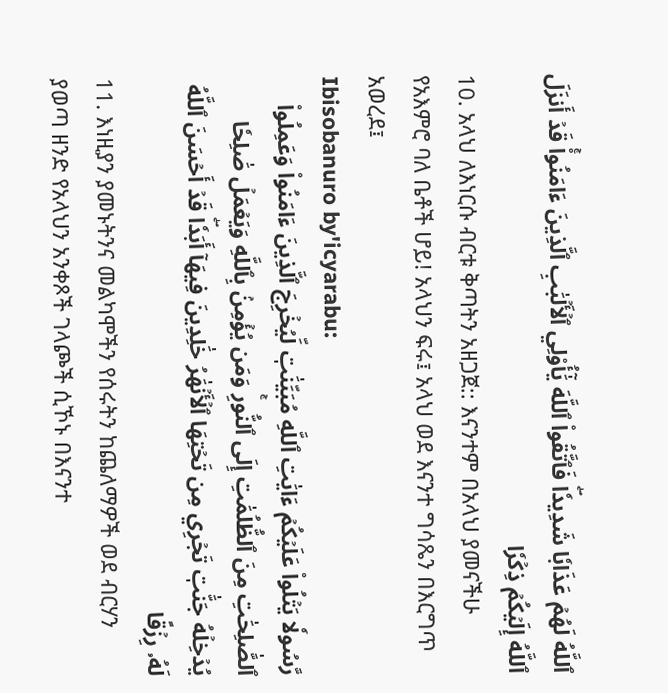ٱللَّهُ لَهُمۡ عَذَابٗا شَدِيدٗاۖ فَٱتَّقُواْ ٱللَّهَ يَٰٓأُوْلِي ٱلۡأَلۡبَٰبِ ٱلَّذِينَ ءَامَنُواْۚ قَدۡ أَنزَلَ ٱللَّهُ إِلَيۡكُمۡ ذِكۡرٗا
10. አላህ ለእነርሱ ብርቱ ቅጣትን አዘጋጀ:: እናንተም በአላህ ያመናችሁ የአእምሮ ባለ ቤቶች ሆይ! አላህን ፍሩ፤ አላህ ወደ እናንተ ግሳጼን በእርግጥ አወረደ፤
Ibisobanuro by'icyarabu:
رَّسُولٗا يَتۡلُواْ عَلَيۡكُمۡ ءَايَٰتِ ٱللَّهِ مُبَيِّنَٰتٖ لِّيُخۡرِجَ ٱلَّذِينَ ءَامَنُواْ وَعَمِلُواْ ٱلصَّٰلِحَٰتِ مِنَ ٱلظُّلُمَٰتِ إِلَى ٱلنُّورِۚ وَمَن يُؤۡمِنۢ بِٱللَّهِ وَيَعۡمَلۡ صَٰلِحٗا يُدۡخِلۡهُ جَنَّٰتٖ تَجۡرِي مِن تَحۡتِهَا ٱلۡأَنۡهَٰرُ خَٰلِدِينَ فِيهَآ أَبَدٗاۖ قَدۡ أَحۡسَنَ ٱللَّهُ لَهُۥ رِزۡقًا
11. እነዚያን ያመኑትንና መልካሞችን የሰሩትን ከጨለማዎች ወደ ብርሃን ያወጣ ዘንድ የአላህን አንቀጾች ገላጮች ሲኾኑ በእናንተ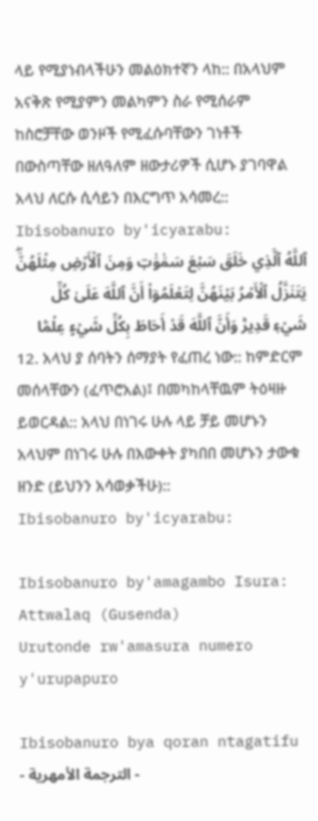ላይ የሚያነብላችሁን መልዕክተኛን ላከ:: በአላህም አናቅጽ የሚያምን መልካምን ስራ የሚሰራም ከስሮቻቸው ወንዞች የሚፈሱባቸውን ገነቶች በውስጣቸው ዘለዓለም ዘውታሪዎች ሲሆኑ ያገባዋል አላህ ለርሱ ሲሳይን በእርግጥ አሳመረ::
Ibisobanuro by'icyarabu:
ٱللَّهُ ٱلَّذِي خَلَقَ سَبۡعَ سَمَٰوَٰتٖ وَمِنَ ٱلۡأَرۡضِ مِثۡلَهُنَّۖ يَتَنَزَّلُ ٱلۡأَمۡرُ بَيۡنَهُنَّ لِتَعۡلَمُوٓاْ أَنَّ ٱللَّهَ عَلَىٰ كُلِّ شَيۡءٖ قَدِيرٞ وَأَنَّ ٱللَّهَ قَدۡ أَحَاطَ بِكُلِّ شَيۡءٍ عِلۡمَۢا
12. አላህ ያ ሰባትን ሰማያት የፈጠረ ነው:: ከምድርም መሰላቸውን (ፈጥሮአል)፤ በመካከላቸዉም ትዕዛዙ ይወርዳል:: አላህ በነገሩ ሁሉ ላይ ቻይ መሆኑን አላህም በነገሩ ሁሉ በእውቀት ያካበበ መሆኑን ታውቁ ዘንድ (ይህንን አሳወቃችሁ)::
Ibisobanuro by'icyarabu:

Ibisobanuro by'amagambo Isura: Attwalaq (Gusenda)
Urutonde rw'amasura numero y'urupapuro

Ibisobanuro bya qoran ntagatifu - الترجمة الأمهرية -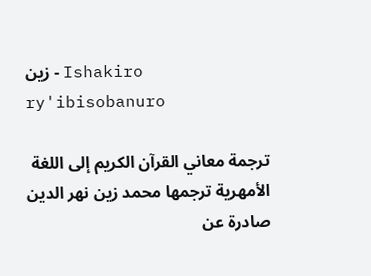زين - Ishakiro ry'ibisobanuro

ترجمة معاني القرآن الكريم إلى اللغة الأمهرية ترجمها محمد زين نهر الدين صادرة عن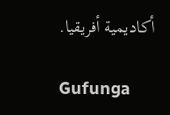أكاديمية أفريقيا.

Gufunga